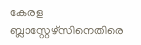കേരള ബ്ലാസ്റ്റേഴ്സിനെതിരെ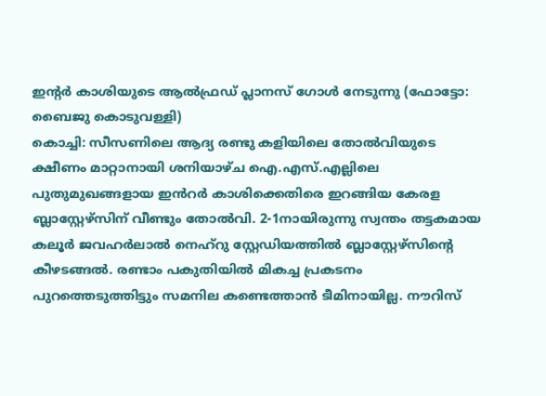ഇന്റർ കാശിയുടെ ആൽഫ്രഡ് പ്ലാനസ് ഗോൾ നേടുന്നു (ഫോട്ടോ: ബൈജു കൊടുവള്ളി)
കൊച്ചി: സീസണിലെ ആദ്യ രണ്ടു കളിയിലെ തോൽവിയുടെ ക്ഷീണം മാറ്റാനായി ശനിയാഴ്ച ഐ.എസ്.എല്ലിലെ പുതുമുഖങ്ങളായ ഇൻറർ കാശിക്കെതിരെ ഇറങ്ങിയ കേരള ബ്ലാസ്റ്റേഴ്സിന് വീണ്ടും തോൽവി. 2-1നായിരുന്നു സ്വന്തം തട്ടകമായ കലൂർ ജവഹർലാൽ നെഹ്റു സ്റ്റേഡിയത്തിൽ ബ്ലാസ്റ്റേഴ്സിന്റെ കീഴടങ്ങൽ. രണ്ടാം പകുതിയിൽ മികച്ച പ്രകടനം പുറത്തെടുത്തിട്ടും സമനില കണ്ടെത്താൻ ടീമിനായില്ല. നൗറിസ്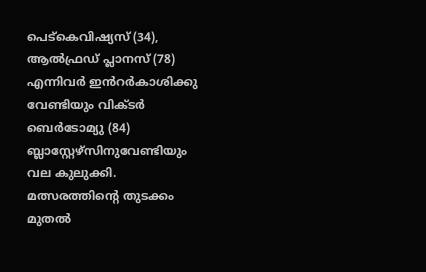പെട്കെവിഷ്യസ് (34), ആൽഫ്രഡ് പ്ലാനസ് (78) എന്നിവർ ഇൻറർകാശിക്കു വേണ്ടിയും വിക്ടർ ബെർടോമ്യു (84) ബ്ലാസ്റ്റേഴ്സിനുവേണ്ടിയും വല കുലുക്കി.
മത്സരത്തിന്റെ തുടക്കം മുതൽ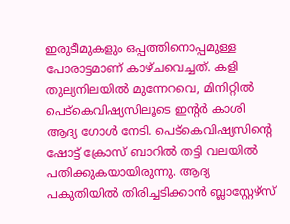ഇരുടീമുകളും ഒപ്പത്തിനൊപ്പമുള്ള പോരാട്ടമാണ് കാഴ്ചവെച്ചത്. കളി തുല്യനിലയിൽ മുന്നേറവെ, മിനിറ്റിൽ പെട്കെവിഷ്യസിലൂടെ ഇന്റർ കാശി ആദ്യ ഗോൾ നേടി. പെട്കെവിഷ്യസിന്റെ ഷോട്ട് ക്രോസ് ബാറിൽ തട്ടി വലയിൽ പതിക്കുകയായിരുന്നു. ആദ്യ പകുതിയിൽ തിരിച്ചടിക്കാൻ ബ്ലാസ്റ്റേഴ്സ്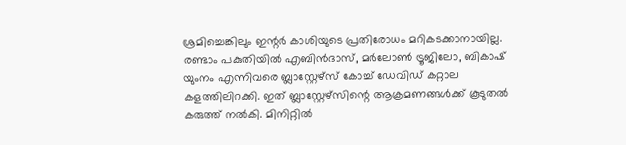ശ്രമിച്ചെങ്കിലും ഇന്റർ കാശിയുടെ പ്രതിരോധം മറികടക്കാനായില്ല.
രണ്ടാം പകുതിയിൽ എബിൻദാസ്, മർലോൺ ട്രൂജിലോ, ബികാഷ് യുംനം എന്നിവരെ ബ്ലാസ്റ്റേഴ്സ് കോച്ച് ഡേവിഡ് കറ്റാല കളത്തിലിറക്കി. ഇത് ബ്ലാസ്റ്റേഴ്സിന്റെ ആക്രമണങ്ങൾക്ക് കൂടുതൽ കരുത്ത് നൽകി. മിനിറ്റിൽ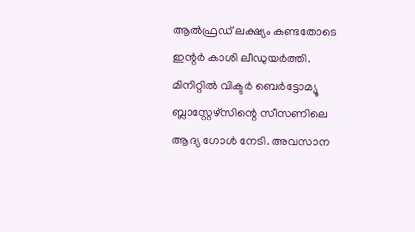ആൽഫ്രഡ് ലക്ഷ്യം കണ്ടതോടെ ഇന്റർ കാശി ലീഡുയർത്തി. മിനിറ്റിൽ വിക്ടർ ബെർട്ടോമ്യൂ ബ്ലാസ്റ്റേഴ്സിന്റെ സീസണിലെ ആദ്യ ഗോൾ നേടി. അവസാന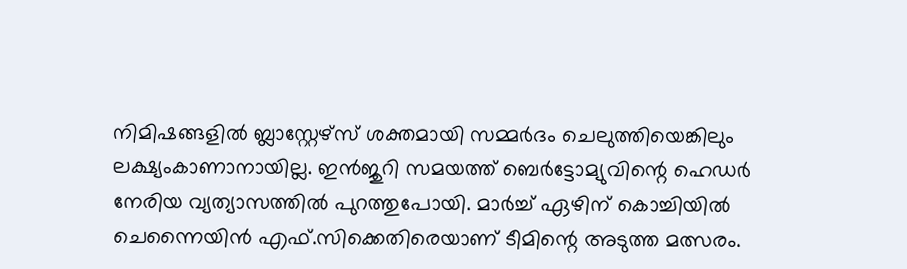നിമിഷങ്ങളിൽ ബ്ലാസ്റ്റേഴ്സ് ശക്തമായി സമ്മർദം ചെലുത്തിയെങ്കിലും ലക്ഷ്യംകാണാനായില്ല. ഇൻജുറി സമയത്ത് ബെർട്ടോമ്യുവിന്റെ ഹെഡർ നേരിയ വ്യത്യാസത്തിൽ പുറത്തുപോയി. മാർച്ച് ഏഴിന് കൊച്ചിയിൽ ചെന്നൈയിൻ എഫ്.സിക്കെതിരെയാണ് ടീമിന്റെ അടുത്ത മത്സരം.